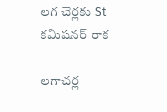లగ చెర్లకు St కమిషనర్ రాక

లగాచర్ల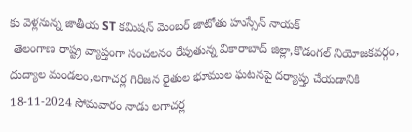కు వెళ్లనున్న జాతీయ ST కమిషన్ మెంబర్ జాటోతు హుస్సేన్ నాయక్
 తెలంగాణ రాష్ట్ర వ్యాప్తంగా సంచలనం రేపుతున్న వికారాబాద్ జిల్లా,కొడంగల్ నియోజకవర్గం, దుద్యాల మండలం,లగాచర్ల గిరిజన రైతుల భూముల ఘటనపై దర్యాప్తు చేయడానికి 18-11-2024 సోమవారం నాడు లగాచర్ల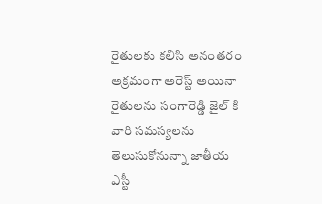రైతులకు కలిసి అనంతరం అక్రమంగా అరెస్ట్ అయినా రైతులను సంగారెడ్డి జైల్ కి వారి సమస్యలను తెలుసుకోనున్నా జాతీయ ఎస్టీ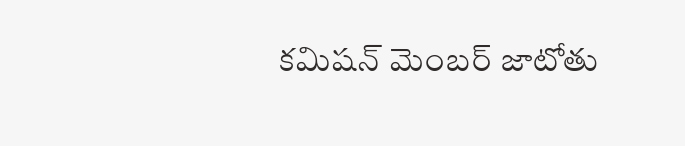కమిషన్ మెంబర్ జాటోతు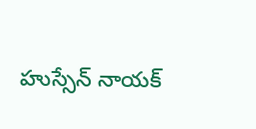హుస్సేన్ నాయక్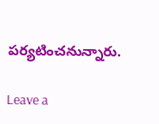పర్యటించనున్నారు.

Leave a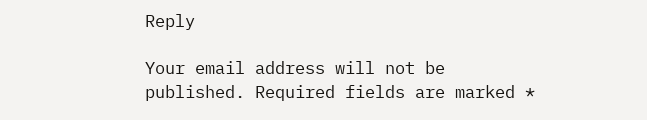Reply

Your email address will not be published. Required fields are marked *